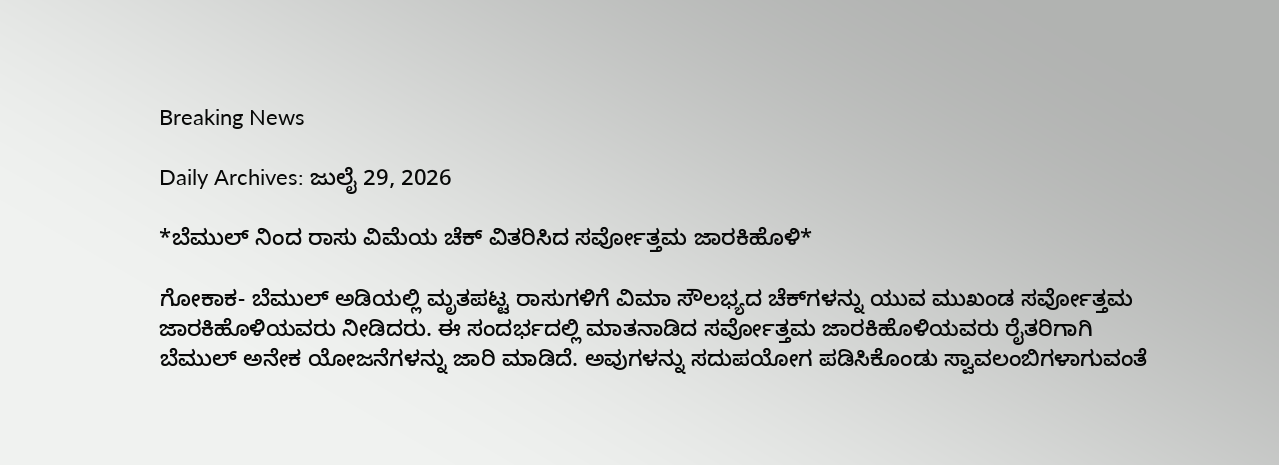Breaking News

Daily Archives: ಜುಲೈ 29, 2026

*ಬೆಮುಲ್ ನಿಂದ ರಾಸು ವಿಮೆಯ ಚೆಕ್ ವಿತರಿಸಿದ ಸರ್ವೋತ್ತಮ ಜಾರಕಿಹೊಳಿ*

ಗೋಕಾಕ- ಬೆಮುಲ್ ಅಡಿಯಲ್ಲಿ ಮೃತಪಟ್ಟ ರಾಸುಗಳಿಗೆ ವಿಮಾ ಸೌಲಭ್ಯದ ಚೆಕ್‌ಗಳನ್ನು ಯುವ ಮುಖಂಡ ಸರ್ವೋತ್ತಮ ಜಾರಕಿಹೊಳಿಯವರು ನೀಡಿದರು. ಈ ಸಂದರ್ಭದಲ್ಲಿ ಮಾತನಾಡಿದ ಸರ್ವೋತ್ತಮ ಜಾರಕಿಹೊಳಿಯವರು ರೈತರಿಗಾಗಿ ಬೆಮುಲ್ ಅನೇಕ ಯೋಜನೆಗಳನ್ನು ಜಾರಿ ಮಾಡಿದೆ. ಅವುಗಳನ್ನು ಸದುಪಯೋಗ ಪಡಿಸಿಕೊಂಡು ಸ್ವಾವಲಂಬಿಗಳಾಗುವಂತೆ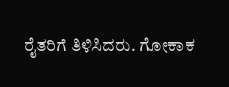ರೈತರಿಗೆ ತಿಳಿಸಿದರು. ಗೋಕಾಕ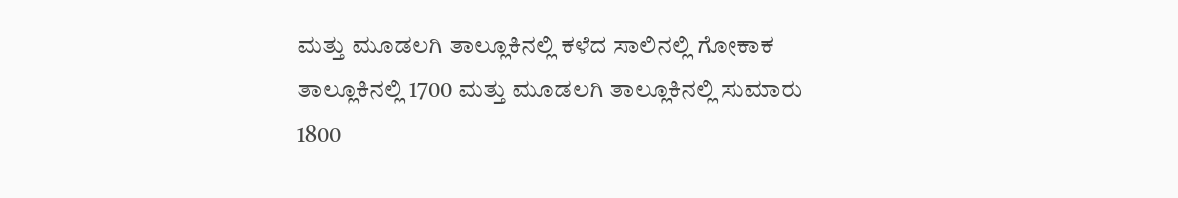ಮತ್ತು ಮೂಡಲಗಿ ತಾಲ್ಲೂಕಿನಲ್ಲಿ ಕಳೆದ ಸಾಲಿನಲ್ಲಿ ಗೋಕಾಕ ತಾಲ್ಲೂಕಿನಲ್ಲಿ 1700 ಮತ್ತು ಮೂಡಲಗಿ ತಾಲ್ಲೂಕಿನಲ್ಲಿ ಸುಮಾರು 1800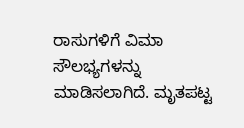ರಾಸುಗಳಿಗೆ ವಿಮಾ ಸೌಲಭ್ಯಗಳನ್ನು ಮಾಡಿಸಲಾಗಿದೆ. ಮೃತಪಟ್ಟ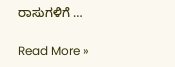ರಾಸುಗಳಿಗೆ …

Read More »